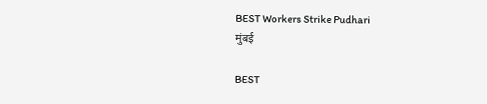BEST Workers Strike Pudhari
मुंबई

BEST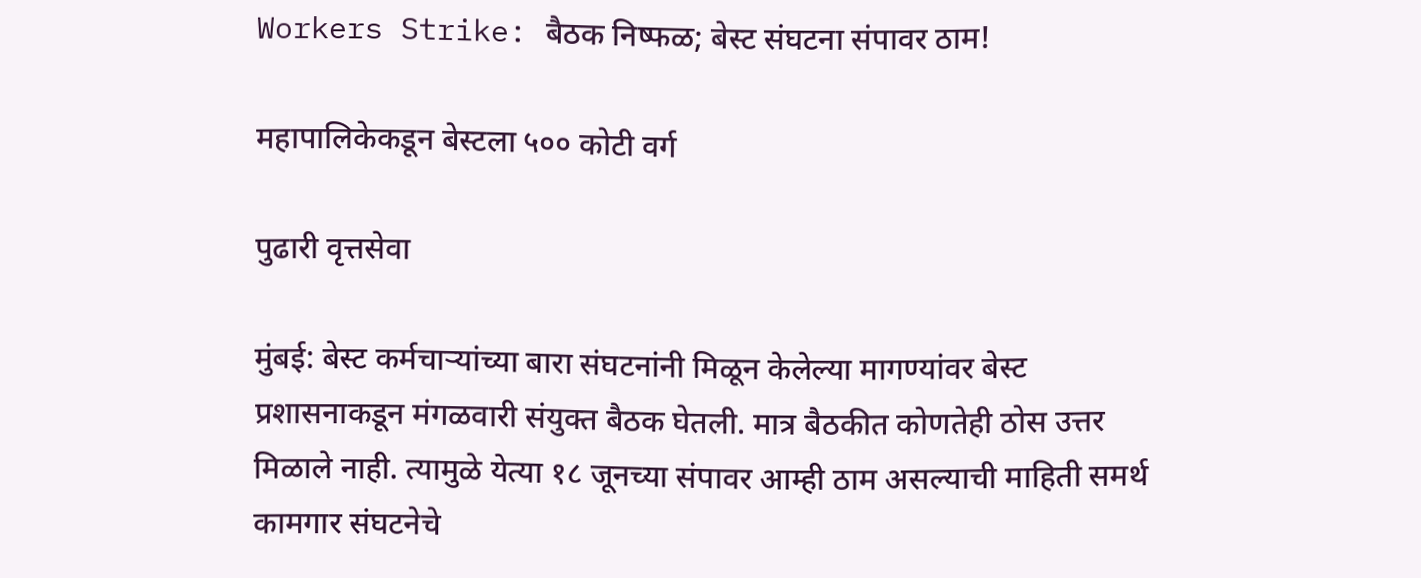Workers Strike: बैठक निष्फळ; बेस्ट संघटना संपावर ठाम!

महापालिकेकडून बेस्टला ५०० कोटी वर्ग

पुढारी वृत्तसेवा

मुंबई: बेस्ट कर्मचाऱ्यांच्या बारा संघटनांनी मिळून केलेल्‍या मागण्यांवर बेस्ट प्रशासनाकडून मंगळवारी संयुक्त बैठक घेतली. मात्र बैठकीत कोणतेही ठोस उत्तर मिळाले नाही. त्यामुळे येत्या १८ जूनच्या संपावर आम्ही ठाम असल्याची माहिती समर्थ कामगार संघटनेचे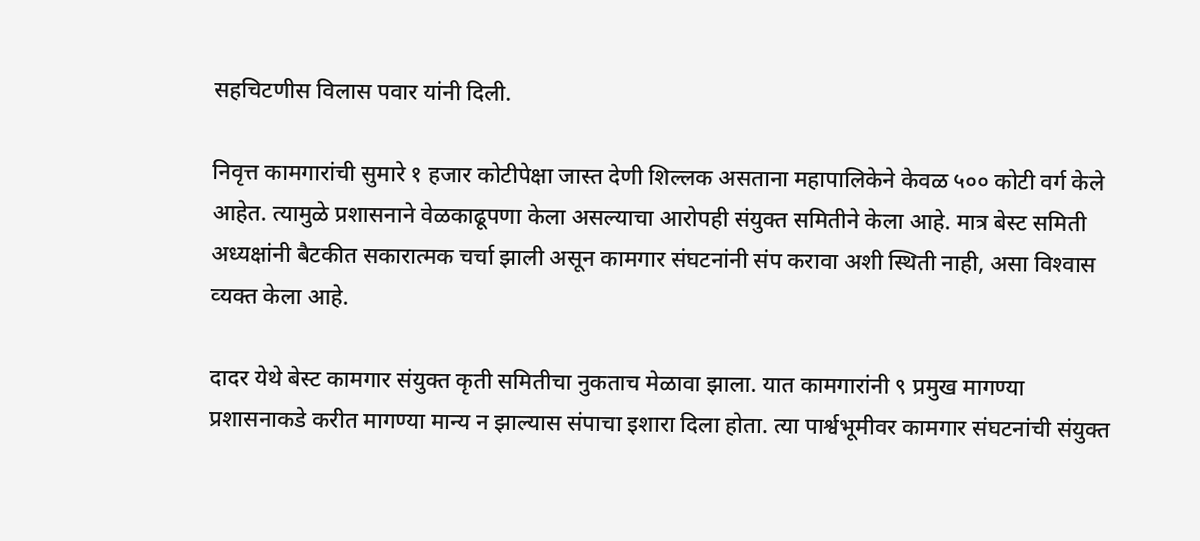सहचिटणीस विलास पवार यांनी दिली.

निवृत्त कामगारांची सुमारे १ हजार कोटीपेक्षा जास्त देणी शिल्लक असताना महापालिकेने केवळ ५०० कोटी वर्ग केले आहेत. त्‍यामुळे प्रशासनाने वेळकाढूपणा केला असल्याचा आरोपही संयुक्त समितीने केला आहे. मात्र बेस्‍ट समिती अध्‍यक्षांनी बैटकीत सकारात्‍मक चर्चा झाली असून कामगार संघटनांनी संप करावा अशी स्थिती नाही, असा विश्‍वास व्‍यक्‍त केला आहे.

दादर येथे बेस्ट कामगार संयुक्त कृती समितीचा नुकताच मेळावा झाला. यात कामगारांनी ९ प्रमुख मागण्या प्रशासनाकडे करीत मागण्‍या मान्‍य न झाल्‍यास संपाचा इशारा दिला होता. त्‍या पार्श्वभूमीवर कामगार संघटनांची संयुक्त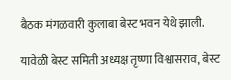बैठक मंगळवारी कुलाबा बेस्ट भवन येथे झाली.

यावेळी बेस्ट समिती अध्यक्ष तृष्णा विश्वासराव, बेस्ट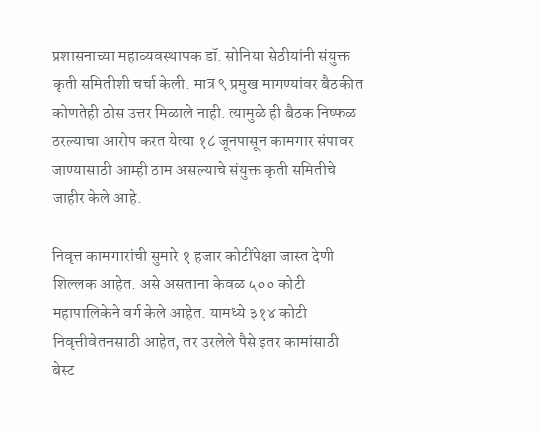प्रशासनाच्या महाव्यवस्थापक डॉ. सोनिया सेठीयांनी संयुक्त कृती समितीशी चर्चा केली. मात्र ९ प्रमुख मागण्यांवर बैठकीत कोणतेही ठोस उत्तर मिळाले नाही. त्यामुळे ही बैठक निष्फळ ठरल्याचा आरोप करत येत्या १८ जूनपासून कामगार संपावर जाण्यासाठी आम्ही ठाम असल्याचे संयुक्त कृती समितीचे जाहीर केले आहे.

निवृत्त कामगारांची सुमारे १ हजार कोटींपेक्षा जास्त देणी शिल्लक आहेत. असे असताना केवळ ५०० कोटी महापालिकेने वर्ग केले आहेत. यामध्ये ३१४ कोटी निवृत्तीवेतनसाठी आहेत, तर उरलेले पैसे इतर कामांसाठी बेस्ट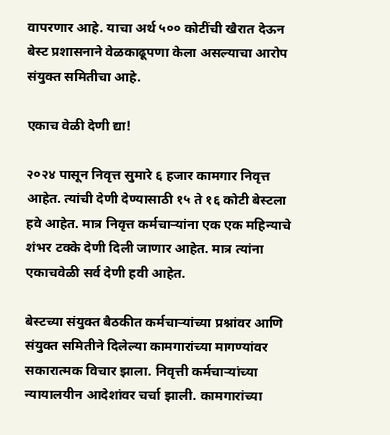वापरणार आहे. याचा अर्थ ५०० कोटींची खैरात देऊन बेस्ट प्रशासनाने वेळकाढूपणा केला असल्याचा आरोप संयुक्त समितीचा आहे.

एकाच वेळी देणी द्या!

२०२४ पासून निवृत्त सुमारे ६ हजार कामगार निवृत्त आहेत. त्यांची देणी देण्यासाठी १५ ते १६ कोटी बेस्टला हवे आहेत. मात्र निवृत्त कर्मचाऱ्यांना एक एक महिन्याचे शंभर टक्के देणी दिली जाणार आहेत. मात्र त्यांना एकाचवेळी सर्व देणी हवी आहेत.

बेस्टच्या संयुक्त बैठकीत कर्मचाऱ्यांच्या प्रश्नांवर आणि संयुक्त समितीने दिलेल्या कामगारांच्या मागण्यांवर सकारात्मक विचार झाला. निवृत्ती कर्मचाऱ्यांच्या न्यायालयीन आदेशांवर चर्चा झाली. कामगारांच्या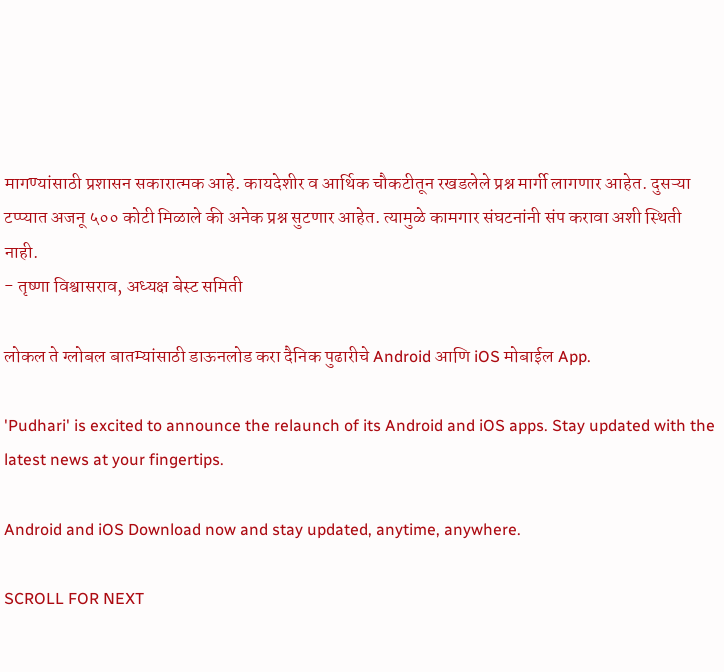मागण्यांसाठी प्रशासन सकारात्मक आहे. कायदेशीर व आर्थिक चौकटीतून रखडलेले प्रश्न मार्गी लागणार आहेत. दुसऱ्या टप्प्यात अजनू ५०० कोटी मिळाले की अनेक प्रश्न सुटणार आहेत. त्यामुळे कामगार संघटनांनी संप करावा अशी स्थिती नाही.
- तृष्णा विश्वासराव, अध्यक्ष बेस्ट समिती

लोकल ते ग्लोबल बातम्यांसाठी डाऊनलोड करा दैनिक पुढारीचे Android आणि iOS मोबाईल App.

'Pudhari' is excited to announce the relaunch of its Android and iOS apps. Stay updated with the latest news at your fingertips.

Android and iOS Download now and stay updated, anytime, anywhere.

SCROLL FOR NEXT